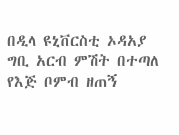በዲላ ዩኒቨርስቲ ኦዳአያ ግቢ አርብ ምሽት በተጣለ የእጅ ቦምብ ዘጠኝ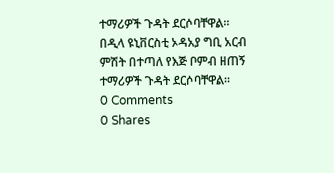ተማሪዎች ጉዳት ደርሶባቸዋል።
በዲላ ዩኒቨርስቲ ኦዳአያ ግቢ አርብ ምሽት በተጣለ የእጅ ቦምብ ዘጠኝ ተማሪዎች ጉዳት ደርሶባቸዋል።
0 Comments
0 Shares